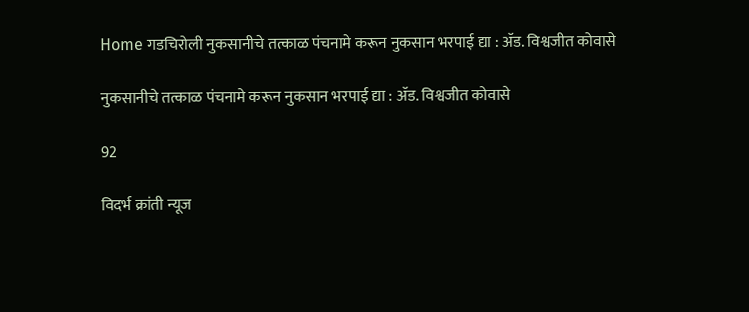Home गडचिरोली नुकसानीचे तत्काळ पंचनामे करून नुकसान भरपाई द्या : ॲड. विश्वजीत कोवासे

नुकसानीचे तत्काळ पंचनामे करून नुकसान भरपाई द्या : ॲड. विश्वजीत कोवासे

92

विदर्भ क्रांती न्यूज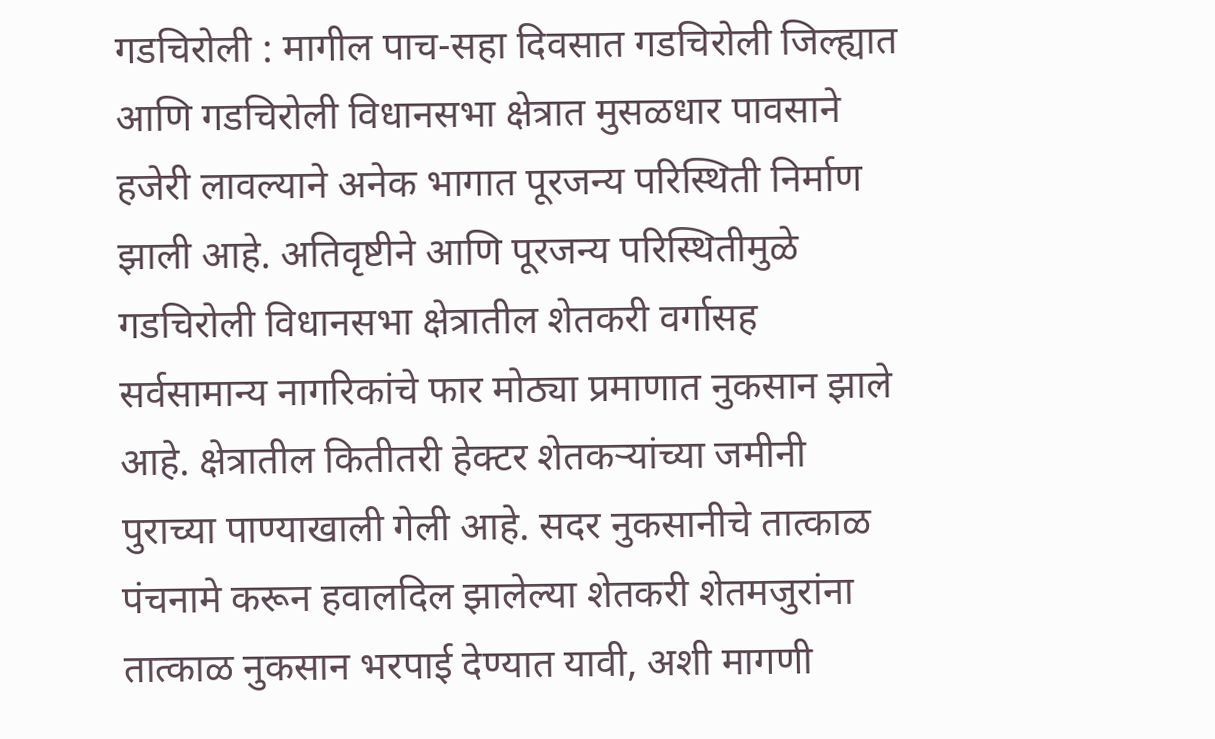गडचिरोली : मागील पाच-सहा दिवसात गडचिरोली जिल्ह्यात आणि गडचिरोली विधानसभा क्षेत्रात मुसळधार पावसाने हजेरी लावल्याने अनेक भागात पूरजन्य परिस्थिती निर्माण झाली आहे. अतिवृष्टीने आणि पूरजन्य परिस्थितीमुळे गडचिरोली विधानसभा क्षेत्रातील शेतकरी वर्गासह सर्वसामान्य नागरिकांचे फार मोठ्या प्रमाणात नुकसान झाले आहे. क्षेत्रातील कितीतरी हेक्टर शेतकऱ्यांच्या जमीनी पुराच्या पाण्याखाली गेली आहे. सदर नुकसानीचे तात्काळ पंचनामे करून हवालदिल झालेल्या शेतकरी शेतमजुरांना तात्काळ नुकसान भरपाई देण्यात यावी, अशी मागणी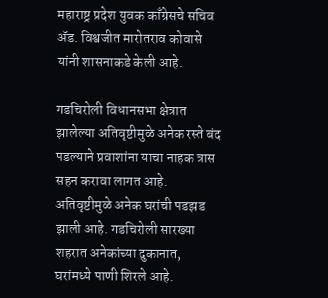महाराष्ट्र प्रदेश युवक काँग्रेसचे सचिव ॲड. विश्वजीत मारोतराव कोवासे यांनी शासनाकडे केली आहे.

गडचिरोली विधानसभा क्षेत्रात झालेल्या अतिवृष्टीमुळे अनेक रस्ते बंद पडल्याने प्रवाशांना याचा नाहक त्रास सहन करावा लागत आहे. अतिवृष्टीमुळे अनेक घरांची पडझड झाली आहे. गडचिरोली सारख्या शहरात अनेकांच्या दुकानात, घरांमध्ये पाणी शिरले आहे.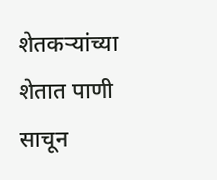शेतकऱ्यांच्या शेतात पाणी साचून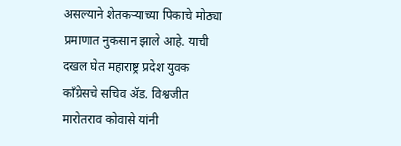असल्याने शेतकऱ्याच्या पिकाचे मोठ्या प्रमाणात नुकसान झाले आहे. याची दखल घेत महाराष्ट्र प्रदेश युवक काँग्रेसचे सचिव ॲड. विश्वजीत मारोतराव कोवासे यांनी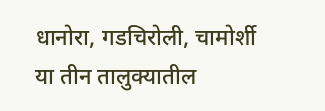धानोरा, गडचिरोली, चामोर्शी या तीन तालुक्यातील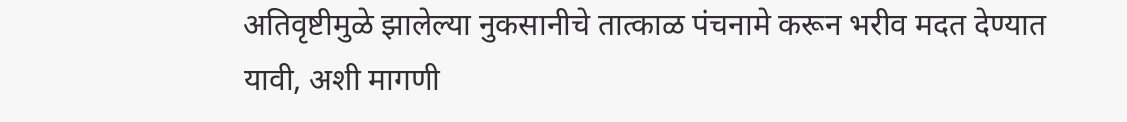अतिवृष्टीमुळे झालेल्या नुकसानीचे तात्काळ पंचनामे करून भरीव मदत देण्यात यावी, अशी मागणी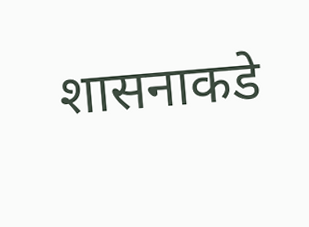शासनाकडे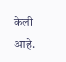केली आहे.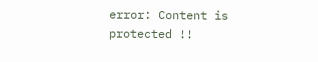error: Content is protected !!